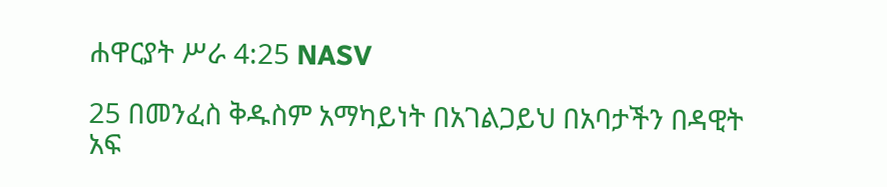ሐዋርያት ሥራ 4:25 NASV

25 በመንፈስ ቅዱስም አማካይነት በአገልጋይህ በአባታችን በዳዊት አፍ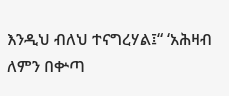እንዲህ ብለህ ተናግረሃል፤“ ‘አሕዛብ ለምን በቍጣ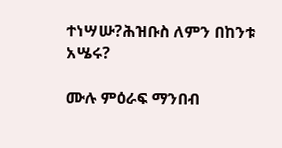ተነሣሡ?ሕዝቡስ ለምን በከንቱ አሤሩ?

ሙሉ ምዕራፍ ማንበብ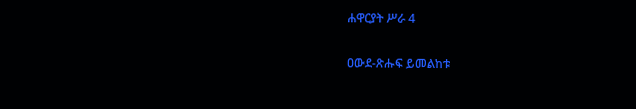ሐዋርያት ሥራ 4

ዐውደ-ጽሑፍ ይመልከቱ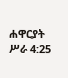ሐዋርያት ሥራ 4:25